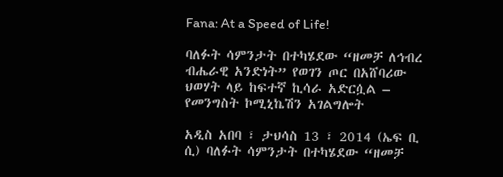Fana: At a Speed of Life!

ባለፉት ሳምንታት በተካሄደው “ዘመቻ ለኅብረ ብሔራዊ አንድነት” የወገን ጦር በአሸባሪው ህወሃት ላይ ከፍተኛ ኪሳራ አድርሷል – የመንግስት ኮሚኒኬሽን አገልግሎት

አዲስ አበባ ፣ ታህሳስ 13 ፣ 2014 (ኤፍ ቢ ሲ) ባለፉት ሳምንታት በተካሄደው “ዘመቻ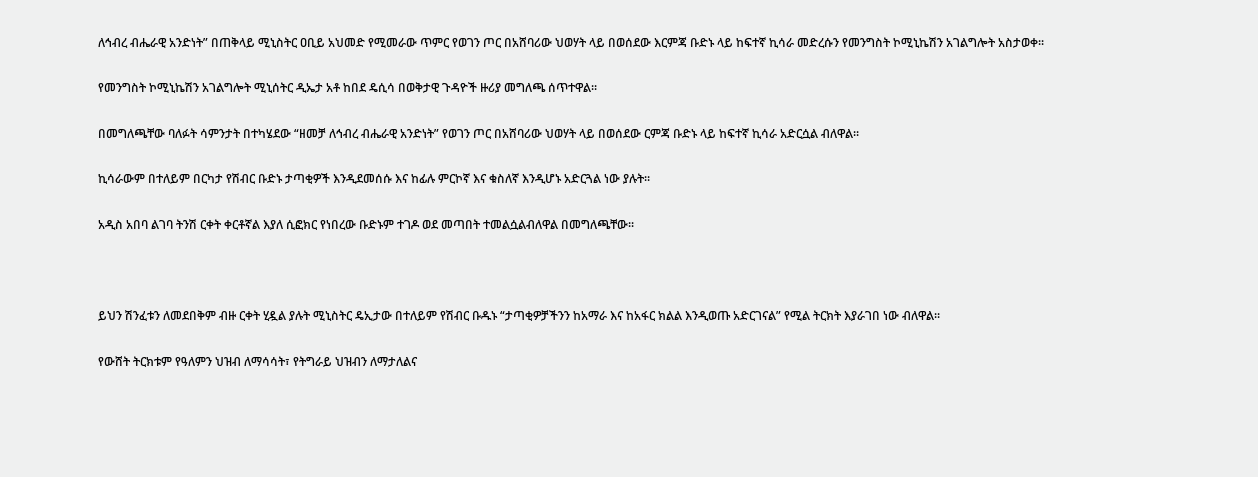ለኅብረ ብሔራዊ አንድነት” በጠቅላይ ሚኒስትር ዐቢይ አህመድ የሚመራው ጥምር የወገን ጦር በአሸባሪው ህወሃት ላይ በወሰደው እርምጃ ቡድኑ ላይ ከፍተኛ ኪሳራ መድረሱን የመንግስት ኮሚኒኬሽን አገልግሎት አስታወቀ፡፡

የመንግስት ኮሚኒኬሽን አገልግሎት ሚኒሰትር ዲኤታ አቶ ከበደ ዴሲሳ በወቅታዊ ጉዳዮች ዙሪያ መግለጫ ሰጥተዋል፡፡

በመግለጫቸው ባለፉት ሳምንታት በተካሄደው “ዘመቻ ለኅብረ ብሔራዊ አንድነት” የወገን ጦር በአሸባሪው ህወሃት ላይ በወሰደው ርምጃ ቡድኑ ላይ ከፍተኛ ኪሳራ አድርሷል ብለዋል፡፡

ኪሳራውም በተለይም በርካታ የሽብር ቡድኑ ታጣቂዎች እንዲደመሰሱ እና ከፊሉ ምርኮኛ እና ቁስለኛ እንዲሆኑ አድርጓል ነው ያሉት፡፡

አዲስ አበባ ልገባ ትንሽ ርቀት ቀርቶኛል እያለ ሲፎክር የነበረው ቡድኑም ተገዶ ወደ መጣበት ተመልሷልብለዋል በመግለጫቸው፡፡



ይህን ሽንፈቱን ለመደበቅም ብዙ ርቀት ሂዷል ያሉት ሚኒስትር ዴኢታው በተለይም የሽብር ቡዱኑ “ታጣቂዎቻችንን ከአማራ እና ከአፋር ክልል እንዲወጡ አድርገናል” የሚል ትርክት እያራገበ ነው ብለዋል፡፡

የውሸት ትርክቱም የዓለምን ህዝብ ለማሳሳት፣ የትግራይ ህዝብን ለማታለልና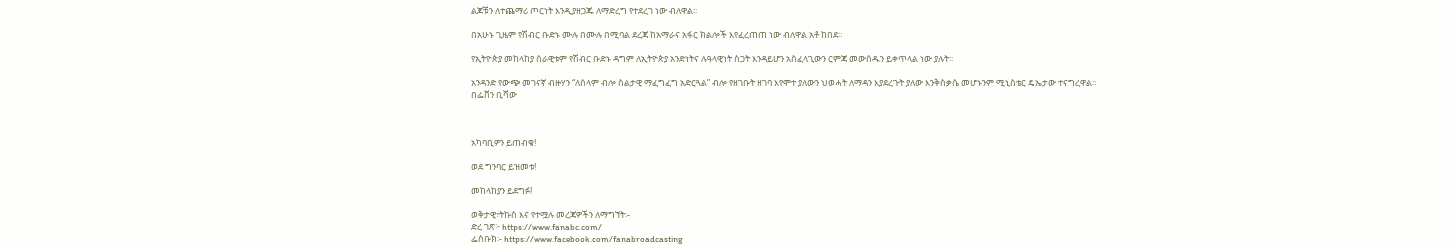ልጆቹን ለተጨማሪ ጦርነት እንዲያዘጋጁ ለማድረግ የተደረገ ነው ብለዋል፡፡

በአሁኑ ጊዜም የሽብር ቡድኑ ሙሉ በሙሉ በሚባል ደረጃ ከአማራና አፋር ክልሎች እየፈረጠጠ ነው ብለዋል አቶ ከበደ፡፡

የኢትዮጵያ መከላከያ ሰራዊቱም የሽብር ቡድኑ ዳግም ለኢትዮጵያ አንድነትና ሉዓላዊነት ስጋት እንዳይሆን አስፈላጊውን ርምጃ መውሰዱን ይቀጥላል ነው ያሉት፡፡

አንዳንድ የውጭ መገናኛ ብዙሃን “ለሰላም ብሎ ስልታዊ ማፈግፈግ አድርጓል” ብሎ የዘገቡት ዘገባ እየሞተ ያለውን ህወሓት ለማዳን እያደረጉት ያለው እንቅስቃሴ መሆኑንም ሚኒስቴር ዴኤታው ተናግረዋል።
በፌቨን ቢሻው



አካባቢዎን ይጠብቁ!

ወደ ግንባር ይዝመቱ!

መከላከያን ይደግፉ!

ወቅታዊ፣ትኩስ እና የተሟሉ መረጃዎችን ለማግኘት፡-
ድረ ገጽ፦ https://www.fanabc.com/
ፌስቡክ፡- https://www.facebook.com/fanabroadcasting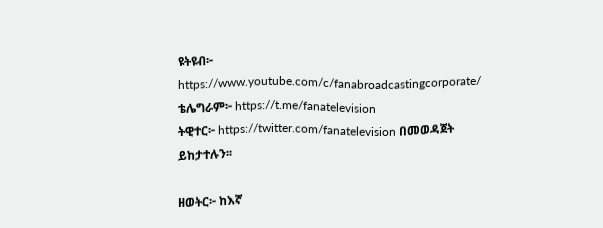ዩትዩብ፦ https://www.youtube.com/c/fanabroadcastingcorporate/
ቴሌግራም፦ https://t.me/fanatelevision
ትዊተር፦ https://twitter.com/fanatelevision በመወዳጀት ይከታተሉን፡፡

ዘወትር፦ ከእኛ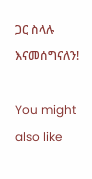ጋር ስላሉ እናመሰግናለን!

You might also like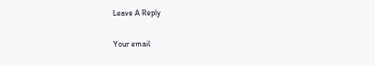Leave A Reply

Your email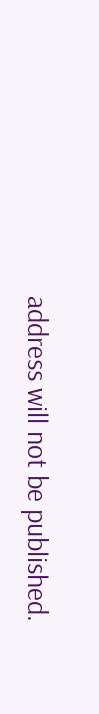address will not be published.